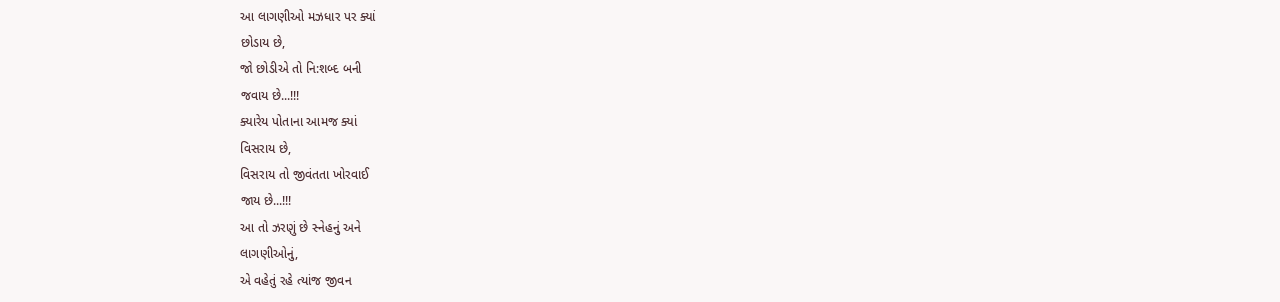આ લાગણીઓ મઝધાર પર ક્યાં
છોડાય છે,
જો છોડીએ તો નિ:શબ્દ બની
જવાય છે...!!!
ક્યારેય પોતાના આમજ ક્યાં
વિસરાય છે,
વિસરાય તો જીવંતતા ખોરવાઈ
જાય છે...!!!
આ તો ઝરણું છે સ્નેહનું અને
લાગણીઓનું,
એ વહેતું રહે ત્યાંજ જીવન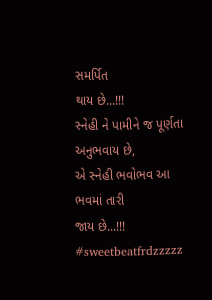સમર્પિત
થાય છે...!!!
સ્નેહી ને પામીને જ પૂર્ણતા
અનુભવાય છે,
એ સ્નેહી ભવોભવ આ ભવમાં તારી
જાય છે...!!!
#sweetbeatfrdzzzzz